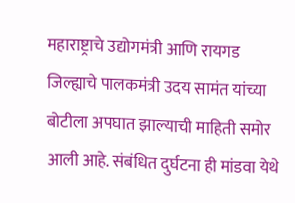महाराष्ट्राचे उद्योगमंत्री आणि रायगड जिल्ह्याचे पालकमंत्री उदय सामंत यांच्या बोटीला अपघात झाल्याची माहिती समोर आली आहे. संबंधित दुर्घटना ही मांडवा येथे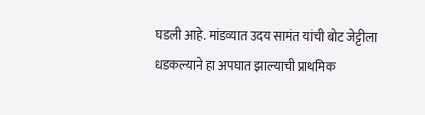घडली आहे. मांडव्यात उदय सामंत यांची बोट जेट्टीला धडकल्याने हा अपघात झाल्याची प्राथमिक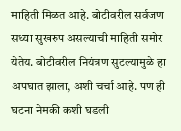माहिती मिळत आहे. बोटीवरील सर्वजण सध्या सुखरुप असल्याची माहिती समोर येतेय. बोटीवरील नियंत्रण सुटल्यामुळे हा अपघात झाला, अशी चर्चा आहे. पण ही घटना नेमकी कशी घडली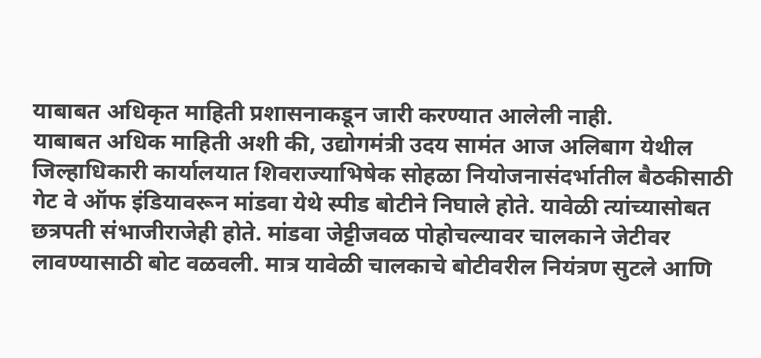याबाबत अधिकृत माहिती प्रशासनाकडून जारी करण्यात आलेली नाही.
याबाबत अधिक माहिती अशी की, उद्योगमंत्री उदय सामंत आज अलिबाग येथील जिल्हाधिकारी कार्यालयात शिवराज्याभिषेक सोहळा नियोजनासंदर्भातील बैठकीसाठी गेट वे ऑफ इंडियावरून मांडवा येथे स्पीड बोटीने निघाले होते. यावेळी त्यांच्यासोबत छत्रपती संभाजीराजेही होते. मांडवा जेट्टीजवळ पोहोचल्यावर चालकाने जेटीवर लावण्यासाठी बोट वळवली. मात्र यावेळी चालकाचे बोटीवरील नियंत्रण सुटले आणि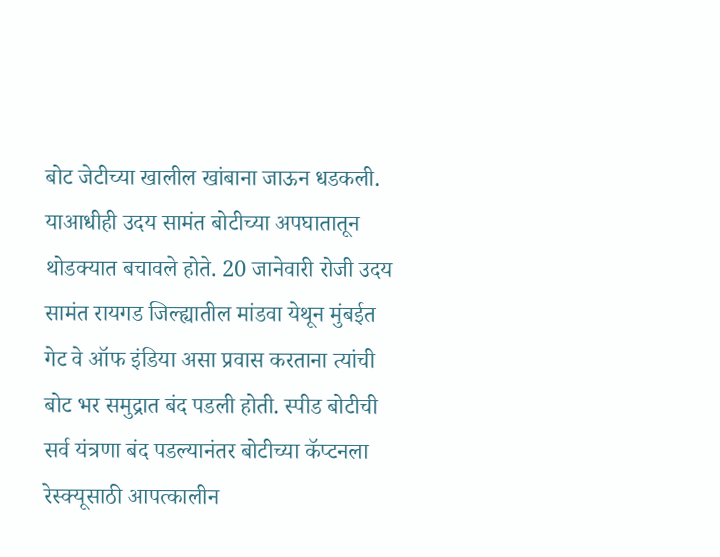बोट जेटीच्या खालील खांबाना जाऊन धडकली.
याआधीही उदय सामंत बोटीच्या अपघातातून थोडक्यात बचावले होते. 20 जानेवारी रोजी उदय सामंत रायगड जिल्ह्यातील मांडवा येथून मुंबईत गेट वे ऑफ इंडिया असा प्रवास करताना त्यांची बोट भर समुद्रात बंद पडली होती. स्पीड बोटीची सर्व यंत्रणा बंद पडल्यानंतर बोटीच्या कॅप्टनला रेस्क्यूसाठी आपत्कालीन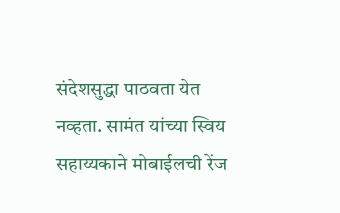संदेशसुद्धा पाठवता येत नव्हता. सामंत यांच्या स्विय सहाय्यकाने मोबाईलची रेंज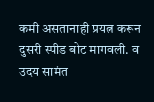कमी असतानाही प्रयत्न करून दुसरी स्पीड बोट मागवली. व उदय सामंत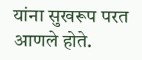यांना सुखरूप परत आणले होते.